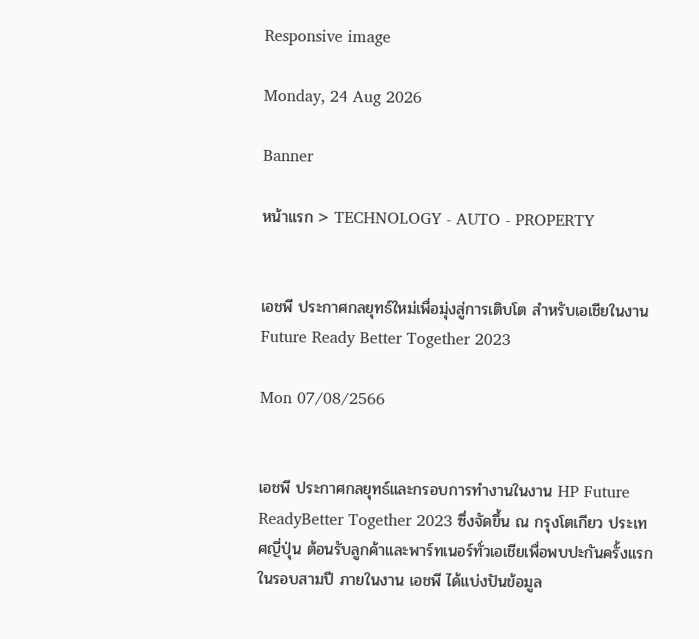Responsive image

Monday, 24 Aug 2026

Banner

หน้าแรก > TECHNOLOGY - AUTO - PROPERTY


เอชพี ประกาศกลยุทธ์ใหม่เพื่อมุ่งสู่การเติบโต สำหรับเอเชียในงาน Future Ready Better Together 2023

Mon 07/08/2566


เอชพี ประกาศกลยุทธ์และกรอบการทำงานในงาน HP Future ReadyBetter Together 2023 ซึ่งจัดขึ้น ณ กรุงโตเกียว ประเทศญี่ปุ่น ต้อนรับลูกค้าและพาร์ทเนอร์ทั่วเอเชียเพื่อพบปะกันครั้งแรกในรอบสามปี ภายในงาน เอชพี ได้แบ่งปันข้อมูล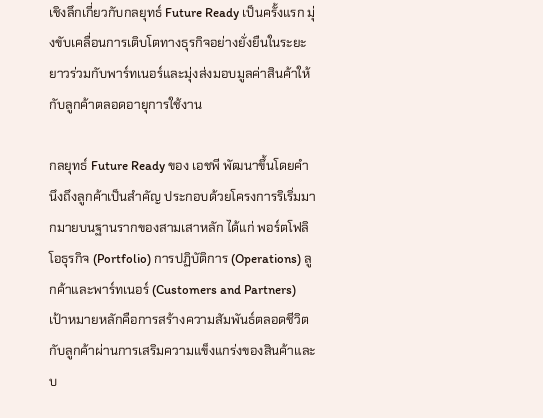เชิงลึกเกี่ยวกับกลยุทธ์ Future Ready เป็นครั้งแรก มุ่งขับเคลื่อนการเติบโตทางธุรกิจอย่างยั่งยืนในระยะยาวร่วมกับพาร์ทเนอร์และมุ่งส่งมอบมูลค่าสินค้าให้กับลูกค้าตลอดอายุการใช้งาน

กลยุทธ์ Future Ready ของ เอชพี พัฒนาขึ้นโดยคำนึงถึงลูกค้าเป็นสำคัญ ประกอบด้วยโครงการริเริ่มมากมายบนฐานรากของสามเสาหลัก ได้แก่ พอร์ตโฟลิโอธุรกิจ (Portfolio) การปฏิบัติการ (Operations) ลูกค้าและพาร์ทเนอร์ (Customers and Partners) เป้าหมายหลักคือการสร้างความสัมพันธ์ตลอดชีวิตกับลูกค้าผ่านการเสริมความแข็งแกร่งของสินค้าและบ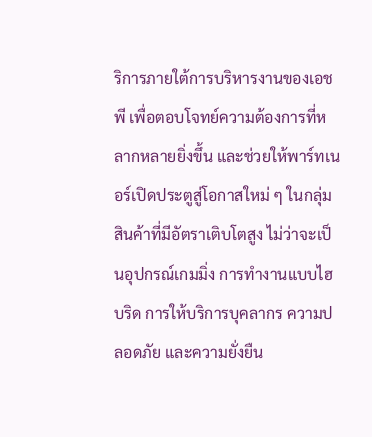ริการภายใต้การบริหารงานของเอชพี เพื่อตอบโจทย์ความต้องการที่หลากหลายยิ่งขึ้น และช่วยให้พาร์ทเนอร์เปิดประตูสู่โอกาสใหม่ ๆ ในกลุ่มสินค้าที่มีอัตราเติบโตสูง ไม่ว่าจะเป็นอุปกรณ์เกมมิ่ง การทำงานแบบไฮบริด การให้บริการบุคลากร ความปลอดภัย และความยั่งยืน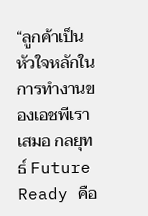“ลูกค้าเป็นหัวใจหลักในการทำงานของเอชพีเราเสมอ กลยุทธ์ Future Ready คือ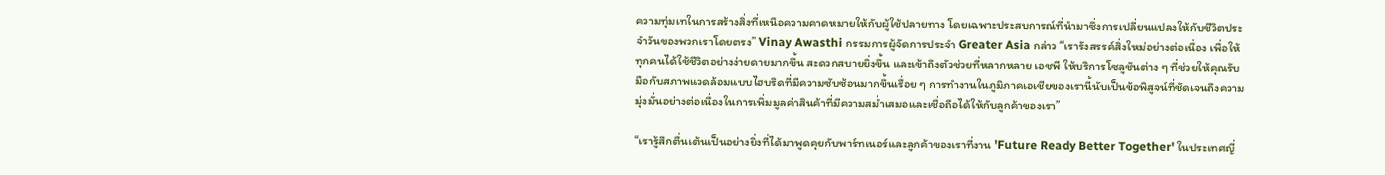ความทุ่มเทในการสร้างสิ่งที่เหนือความคาดหมายให้กับผู้ใช้ปลายทาง โดยเฉพาะประสบการณ์ที่นำมาซึ่งการเปลี่ยนแปลงให้กับชีวิตประจำวันของพวกเราโดยตรง” Vinay Awasthi กรรมการผู้จัดการประจำ Greater Asia กล่าว “เรารังสรรค์สิ่งใหม่อย่างต่อเนื่อง เพื่อให้ทุกคนได้ใช้ชีวิตอย่างง่ายดายมากขึ้น สะดวกสบายยิ่งขึ้น และเข้าถึงตัวช่วยที่หลากหลาย เอชพี ให้บริการโซลูชันต่าง ๆ ที่ช่วยให้คุณรับมือกับสภาพแวดล้อมแบบไฮบริดที่มีความซับซ้อนมากขึ้นเรื่อย ๆ การทำงานในภูมิภาคเอเชียของเรานี้นับเป็นข้อพิสูจน์ที่ชัดเจนถึงความมุ่งมั่นอย่างต่อเนื่องในการเพิ่มมูลค่าสินค้าที่มีความสม่ำเสมอและเชื่อถือได้ให้กับลูกค้าของเรา”

“เรารู้สึกตื่นเต้นเป็นอย่างยิ่งที่ได้มาพูดคุยกับพาร์ทเนอร์และลูกค้าของเราที่งาน 'Future Ready Better Together' ในประเทศญี่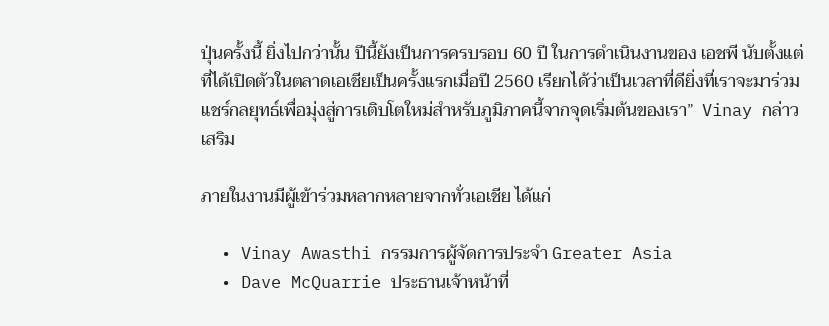ปุ่นครั้งนี้ ยิ่งไปกว่านั้น ปีนี้ยังเป็นการครบรอบ 60 ปี ในการดำเนินงานของ เอชพี นับตั้งแต่ที่ได้เปิดตัวในตลาดเอเชียเป็นครั้งแรกเมื่อปี 2560 เรียกได้ว่าเป็นเวลาที่ดียิ่งที่เราจะมาร่วมแชร์กลยุทธ์เพื่อมุ่งสู่การเติบโตใหม่สำหรับภูมิภาคนี้จากจุดเริ่มต้นของเรา”  Vinay กล่าวเสริม

ภายในงานมีผู้เข้าร่วมหลากหลายจากทั่วเอเชีย ได้แก่

  • Vinay Awasthi กรรมการผู้จัดการประจำ Greater Asia
  • Dave McQuarrie ประธานเจ้าหน้าที่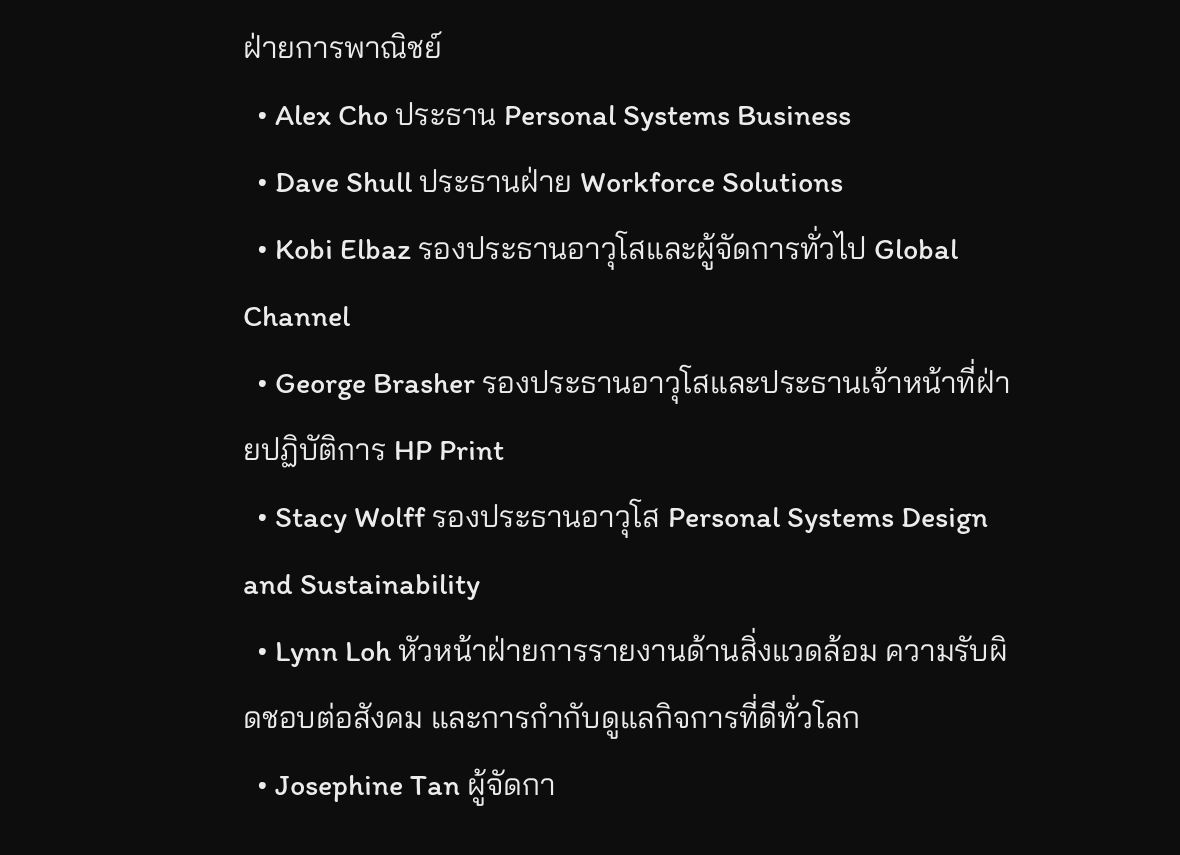ฝ่ายการพาณิชย์
  • Alex Cho ประธาน Personal Systems Business
  • Dave Shull ประธานฝ่าย Workforce Solutions
  • Kobi Elbaz รองประธานอาวุโสและผู้จัดการทั่วไป Global Channel
  • George Brasher รองประธานอาวุโสและประธานเจ้าหน้าที่ฝ่ายปฏิบัติการ HP Print
  • Stacy Wolff รองประธานอาวุโส Personal Systems Design and Sustainability
  • Lynn Loh หัวหน้าฝ่ายการรายงานด้านสิ่งแวดล้อม ความรับผิดชอบต่อสังคม และการกำกับดูแลกิจการที่ดีทั่วโลก
  • Josephine Tan ผู้จัดกา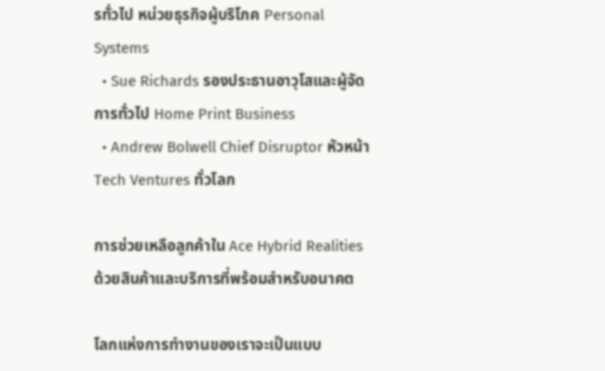รทั่วไป หน่วยธุรกิจผู้บริโภค Personal Systems
  • Sue Richards รองประธานอาวุโสและผู้จัดการทั่วไป Home Print Business
  • Andrew Bolwell Chief Disruptor หัวหน้า Tech Ventures ทั่วโลก

การช่วยเหลือลูกค้าใน Ace Hybrid Realities ด้วยสินค้าและบริการที่พร้อมสำหรับอนาคต

โลกแห่งการทำงานของเราจะเป็นแบบ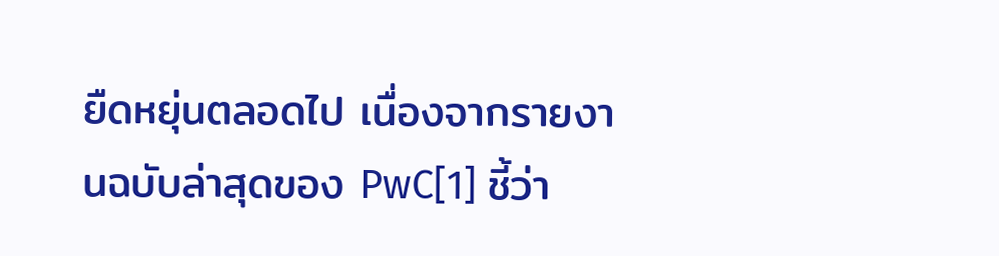ยืดหยุ่นตลอดไป เนื่องจากรายงานฉบับล่าสุดของ PwC[1] ชี้ว่า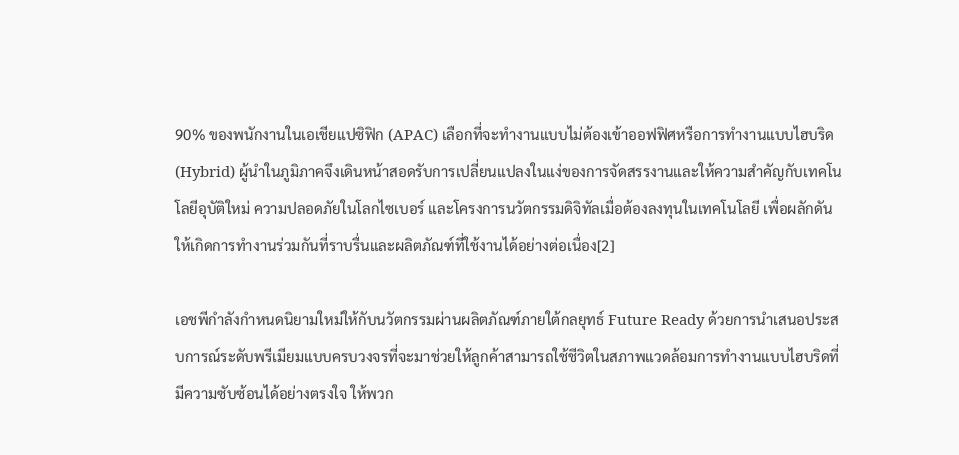90% ของพนักงานในเอเชียแปซิฟิก (APAC) เลือกที่จะทำงานแบบไม่ต้องเข้าออฟฟิศหรือการทำงานแบบไฮบริด (Hybrid) ผู้นำในภูมิภาคจึงเดินหน้าสอดรับการเปลี่ยนแปลงในแง่ของการจัดสรรงานและให้ความสำคัญกับเทคโนโลยีอุบัติใหม่ ความปลอดภัยในโลกไซเบอร์ และโครงการนวัตกรรมดิจิทัลเมื่อต้องลงทุนในเทคโนโลยี เพื่อผลักดันให้เกิดการทำงานร่วมกันที่ราบรื่นและผลิตภัณฑ์ที่ใช้งานได้อย่างต่อเนื่อง[2]

เอชพีกำลังกำหนดนิยามใหม่ให้กับนวัตกรรมผ่านผลิตภัณฑ์ภายใต้กลยุทธ์ Future Ready ด้วยการนำเสนอประสบการณ์ระดับพรีเมียมแบบครบวงจรที่จะมาช่วยให้ลูกค้าสามารถใช้ชีวิตในสภาพแวดล้อมการทำงานแบบไฮบริดที่มีความซับซ้อนได้อย่างตรงใจ ให้พวก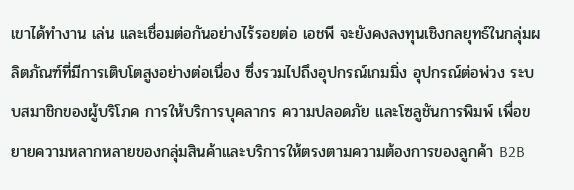เขาได้ทำงาน เล่น และเชื่อมต่อกันอย่างไร้รอยต่อ เอชพี จะยังคงลงทุนเชิงกลยุทธ์ในกลุ่มผลิตภัณฑ์ที่มีการเติบโตสูงอย่างต่อเนื่อง ซึ่งรวมไปถึงอุปกรณ์เกมมิ่ง อุปกรณ์ต่อพ่วง ระบบสมาชิกของผู้บริโภค การให้บริการบุคลากร ความปลอดภัย และโซลูชันการพิมพ์ เพื่อขยายความหลากหลายของกลุ่มสินค้าและบริการให้ตรงตามความต้องการของลูกค้า B2B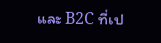และ B2C ที่เป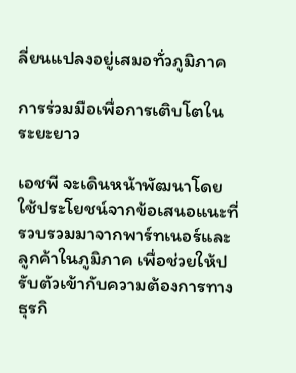ลี่ยนแปลงอยู่เสมอทั่วภูมิภาค

การร่วมมือเพื่อการเติบโตในระยะยาว

เอชพี จะเดินหน้าพัฒนาโดยใช้ประโยชน์จากข้อเสนอแนะที่รวบรวมมาจากพาร์ทเนอร์และลูกค้าในภูมิภาค เพื่อช่วยให้ปรับตัวเข้ากับความต้องการทางธุรกิ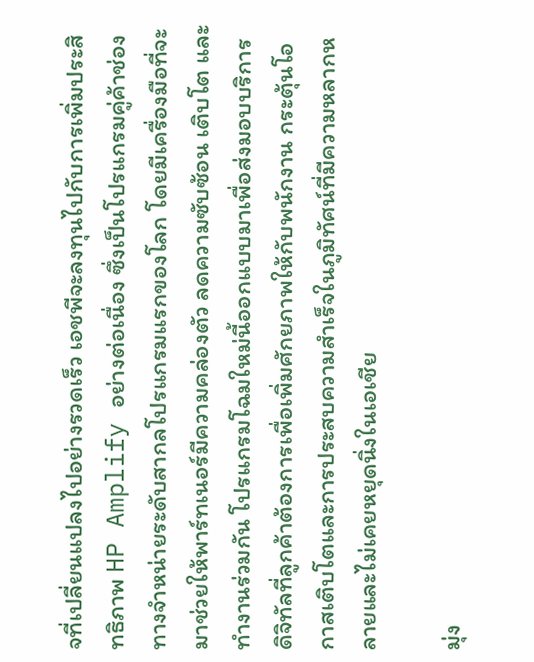จที่เปลี่ยนแปลงไปอย่างรวดเร็ว เอชพีจะลงทุนไปกับการเพิ่มประสิทธิภาพ HP Amplify อย่างต่อเนื่อง ซึ่งเป็นโปรแกรมคู่ค้าช่องทางจำหน่ายระดับสากลโปรแกรมแรกของโลก โดยมีเครื่องมือที่จะมาช่วยให้พาร์ทเนอร์มีความคล่องตัว ลดความซับซ้อน เติบโต และทำงานร่วมกัน โปรแกรมโฉมใหม่นี้ออกแบบมาเพื่อส่งมอบบริการดิจิทัลที่ลูกค้าต้องการเพื่อเพิ่มศักยภาพให้กับพนักงาน กระตุ้นโอกาสเติบโตและการประสบความสำเร็จในภูมิทัศน์ที่มีความหลากหลายและไม่เคยหยุดนิ่งในเอเชีย

มุ่ง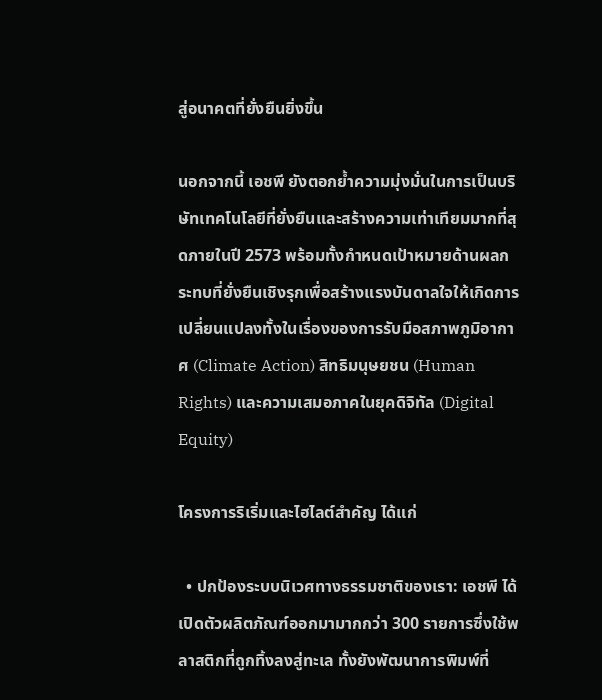สู่อนาคตที่ยั่งยืนยิ่งขึ้น

นอกจากนี้ เอชพี ยังตอกย้ำความมุ่งมั่นในการเป็นบริษัทเทคโนโลยีที่ยั่งยืนและสร้างความเท่าเทียมมากที่สุดภายในปี 2573 พร้อมทั้งกำหนดเป้าหมายด้านผลกระทบที่ยั่งยืนเชิงรุกเพื่อสร้างแรงบันดาลใจให้เกิดการเปลี่ยนแปลงทั้งในเรื่องของการรับมือสภาพภูมิอากาศ (Climate Action) สิทธิมนุษยชน (Human Rights) และความเสมอภาคในยุคดิจิทัล (Digital Equity)

โครงการริเริ่มและไฮไลต์สำคัญ ได้แก่

  • ปกป้องระบบนิเวศทางธรรมชาติของเรา: เอชพี ได้เปิดตัวผลิตภัณฑ์ออกมามากกว่า 300 รายการซึ่งใช้พลาสติกที่ถูกทิ้งลงสู่ทะเล ทั้งยังพัฒนาการพิมพ์ที่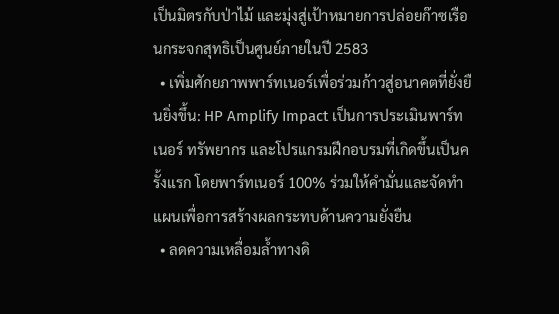เป็นมิตรกับป่าไม้ และมุ่งสู่เป้าหมายการปล่อยก๊าซเรือนกระจกสุทธิเป็นศูนย์ภายในปี 2583
  • เพิ่มศักยภาพพาร์ทเนอร์เพื่อร่วมก้าวสู่อนาคตที่ยั่งยืนยิ่งขึ้น: HP Amplify Impact เป็นการประเมินพาร์ทเนอร์ ทรัพยากร และโปรแกรมฝึกอบรมที่เกิดขึ้นเป็นครั้งแรก โดยพาร์ทเนอร์ 100% ร่วมให้คำมั่นและจัดทำแผนเพื่อการสร้างผลกระทบด้านความยั่งยืน
  • ลดความเหลื่อมล้ำทางดิ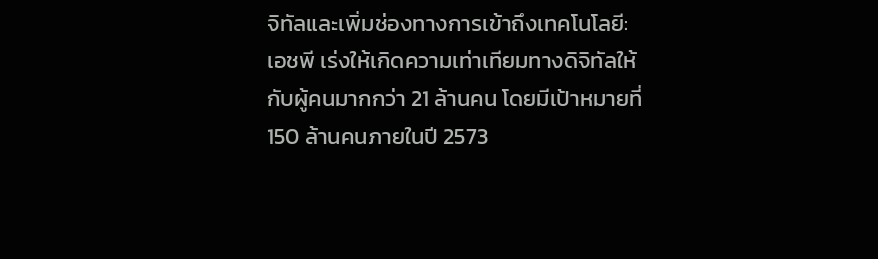จิทัลและเพิ่มช่องทางการเข้าถึงเทคโนโลยี: เอชพี เร่งให้เกิดความเท่าเทียมทางดิจิทัลให้กับผู้คนมากกว่า 21 ล้านคน โดยมีเป้าหมายที่ 150 ล้านคนภายในปี 2573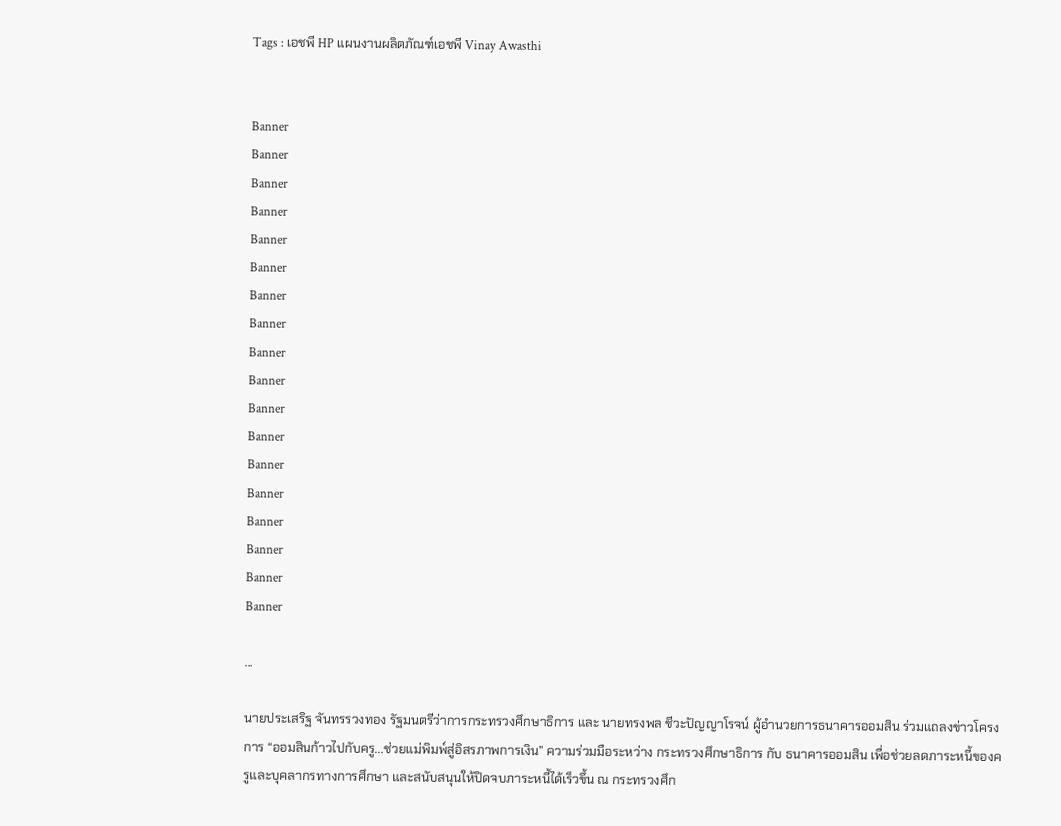Tags : เอชพี HP แผนงานผลิตภัณฑ์เอชพี Vinay Awasthi


Banner
Banner
Banner
Banner
Banner
Banner
Banner
Banner
Banner
Banner
Banner
Banner
Banner
Banner
Banner
Banner
Banner
Banner

...

นายประเสริฐ จันทรรวงทอง รัฐมนตรีว่าการกระทรวงศึกษาธิการ และ นายทรงพล ชีวะปัญญาโรจน์ ผู้อำนวยการธนาคารออมสิน ร่วมแถลงข่าวโครงการ “ออมสินก้าวไปกับครู...ช่วยแม่พิมพ์สู่อิสรภาพการเงิน” ความร่วมมือระหว่าง กระทรวงศึกษาธิการ กับ ธนาคารออมสิน เพื่อช่วยลดภาระหนี้ของครูและบุคลากรทางการศึกษา และสนับสนุนให้ปิดจบภาระหนี้ได้เร็วขึ้น ณ กระทรวงศึก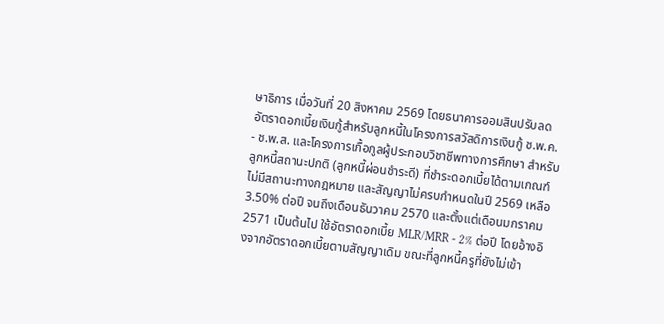ษาธิการ เมื่อวันที่ 20 สิงหาคม 2569 โดยธนาคารออมสินปรับลดอัตราดอกเบี้ยเงินกู้สำหรับลูกหนี้ในโครงการสวัสดิการเงินกู้ ช.พ.ค. - ช.พ.ส. และโครงการเกื้อกูลผู้ประกอบวิชาชีพทางการศึกษา สำหรับลูกหนี้สถานะปกติ (ลูกหนี้ผ่อนชำระดี) ที่ชำระดอกเบี้ยได้ตามเกณฑ์ ไม่มีสถานะทางกฎหมาย และสัญญาไม่ครบกำหนดในปี 2569 เหลือ 3.50% ต่อปี จนถึงเดือนธันวาคม 2570 และตั้งแต่เดือนมกราคม 2571 เป็นต้นไป ใช้อัตราดอกเบี้ย MLR/MRR - 2% ต่อปี โดยอ้างอิงจากอัตราดอกเบี้ยตามสัญญาเดิม ขณะที่ลูกหนี้ครูที่ยังไม่เข้า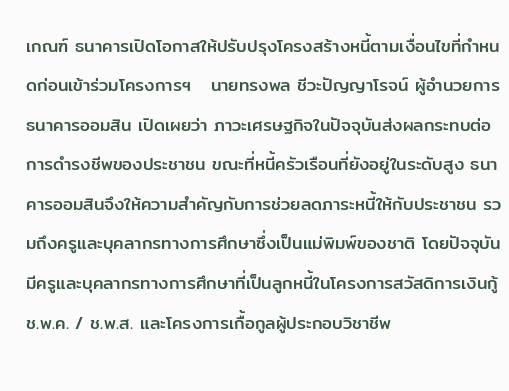เกณฑ์ ธนาคารเปิดโอกาสให้ปรับปรุงโครงสร้างหนี้ตามเงื่อนไขที่กำหนดก่อนเข้าร่วมโครงการฯ   นายทรงพล ชีวะปัญญาโรจน์ ผู้อำนวยการธนาคารออมสิน เปิดเผยว่า ภาวะเศรษฐกิจในปัจจุบันส่งผลกระทบต่อการดำรงชีพของประชาชน ขณะที่หนี้ครัวเรือนที่ยังอยู่ในระดับสูง ธนาคารออมสินจึงให้ความสำคัญกับการช่วยลดภาระหนี้ให้กับประชาชน รวมถึงครูและบุคลากรทางการศึกษาซึ่งเป็นแม่พิมพ์ของชาติ โดยปัจจุบันมีครูและบุคลากรทางการศึกษาที่เป็นลูกหนี้ในโครงการสวัสดิการเงินกู้ ช.พ.ค. / ช.พ.ส. และโครงการเกื้อกูลผู้ประกอบวิชาชีพ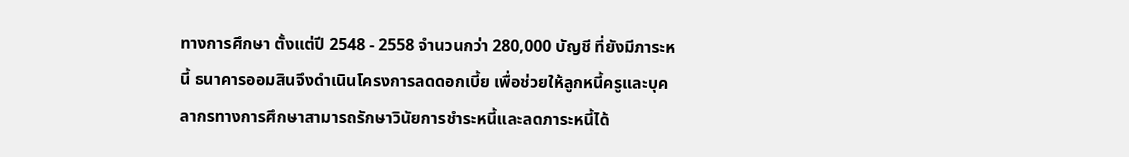ทางการศึกษา ตั้งแต่ปี 2548 - 2558 จำนวนกว่า 280,000 บัญชี ที่ยังมีภาระหนี้ ธนาคารออมสินจึงดำเนินโครงการลดดอกเบี้ย เพื่อช่วยให้ลูกหนี้ครูและบุคลากรทางการศึกษาสามารถรักษาวินัยการชำระหนี้และลดภาระหนี้ได้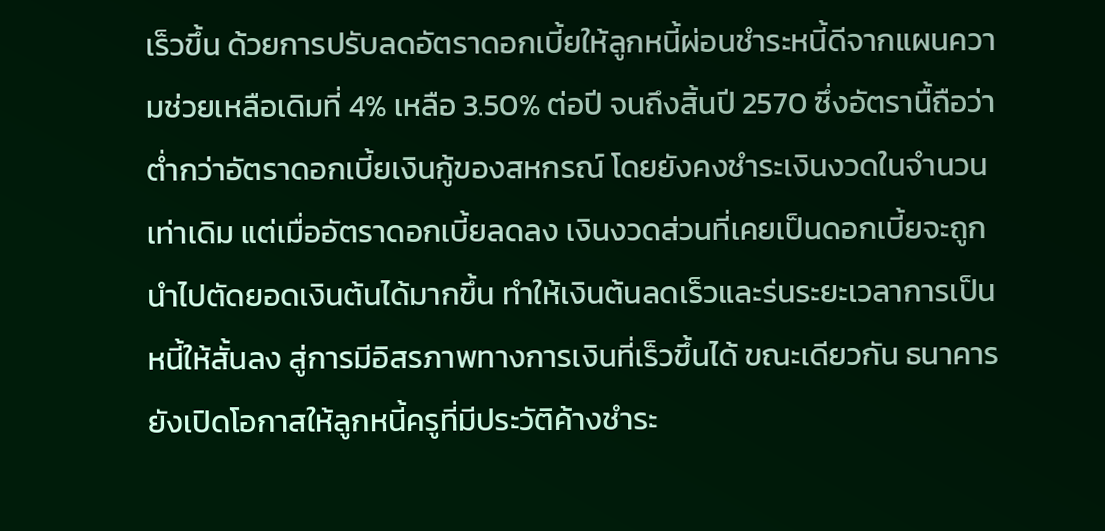เร็วขึ้น ด้วยการปรับลดอัตราดอกเบี้ยให้ลูกหนี้ผ่อนชำระหนี้ดีจากแผนความช่วยเหลือเดิมที่ 4% เหลือ 3.50% ต่อปี จนถึงสิ้นปี 2570 ซึ่งอัตรานื้ถือว่าต่ำกว่าอัตราดอกเบี้ยเงินกู้ของสหกรณ์ โดยยังคงชำระเงินงวดในจำนวนเท่าเดิม แต่เมื่ออัตราดอกเบี้ยลดลง เงินงวดส่วนที่เคยเป็นดอกเบี้ยจะถูกนำไปตัดยอดเงินต้นได้มากขึ้น ทำให้เงินต้นลดเร็วและร่นระยะเวลาการเป็นหนี้ให้สั้นลง สู่การมีอิสรภาพทางการเงินที่เร็วขึ้นได้ ขณะเดียวกัน ธนาคารยังเปิดโอกาสให้ลูกหนี้ครูที่มีประวัติค้างชำระ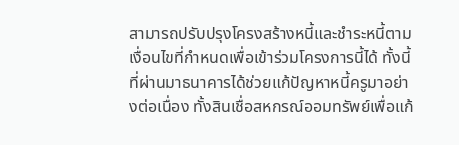สามารถปรับปรุงโครงสร้างหนี้และชำระหนี้ตามเงื่อนไขที่กำหนดเพื่อเข้าร่วมโครงการนี้ได้ ทั้งนี้ ที่ผ่านมาธนาคารได้ช่วยแก้ปัญหาหนี้ครูมาอย่างต่อเนื่อง ทั้งสินเชื่อสหกรณ์ออมทรัพย์เพื่อแก้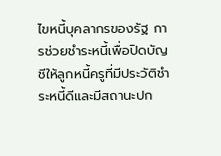ไขหนี้บุคลากรของรัฐ การช่วยชำระหนี้เพื่อปิดบัญชีให้ลูกหนี้ครูที่มีประวัติชำระหนี้ดีและมีสถานะปก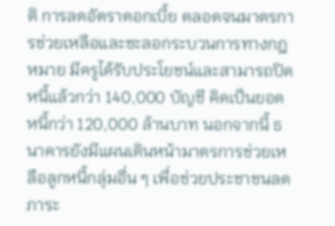ติ การลดอัตราดอกเบี้ย ตลอดจนมาตรการช่วยเหลือและชะลอกระบวนการทางกฎหมาย มีครูได้รับประโยชน์และสามารถปิดหนี้แล้วกว่า 140,000 บัญชี คิดเป็นยอดหนี้กว่า 120,000 ล้านบาท นอกจากนี้ ธนาคารยังมีแผนเดินหน้ามาตรการช่วยเหลือลูกหนี้กลุ่มอื่น ๆ เพื่อช่วยประชาชนลดภาระ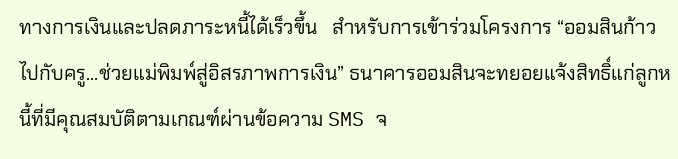ทางการเงินและปลดภาระหนี้ได้เร็วขึ้น   สำหรับการเข้าร่วมโครงการ “ออมสินก้าวไปกับครู...ช่วยแม่พิมพ์สู่อิสรภาพการเงิน” ธนาคารออมสินจะทยอยแจ้งสิทธิ์แก่ลูกหนี้ที่มีคุณสมบัติตามเกณฑ์ผ่านข้อความ SMS จ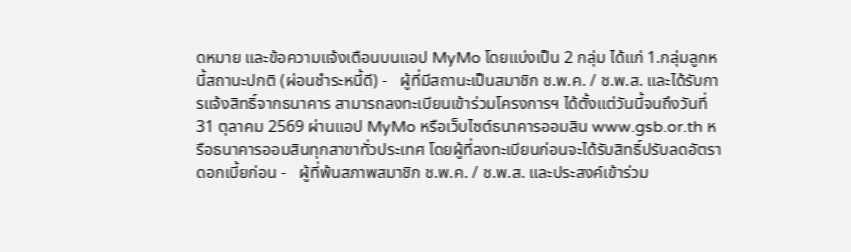ดหมาย และข้อความแจ้งเตือนบนแอป MyMo โดยแบ่งเป็น 2 กลุ่ม ได้แก่ 1.กลุ่มลูกหนี้สถานะปกติ (ผ่อนชำระหนี้ดี) -   ผู้ที่มีสถานะเป็นสมาชิก ช.พ.ค. / ช.พ.ส. และได้รับการแจ้งสิทธิ์จากธนาคาร สามารถลงทะเบียนเข้าร่วมโครงการฯ ได้ตั้งแต่วันนี้จนถึงวันที่ 31 ตุลาคม 2569 ผ่านแอป MyMo หรือเว็บไซต์ธนาคารออมสิน www.gsb.or.th หรือธนาคารออมสินทุกสาขาทั่วประเทศ โดยผู้ที่ลงทะเบียนก่อนจะได้รับสิทธิ์ปรับลดอัตราดอกเบี้ยก่อน -   ผู้ที่พ้นสภาพสมาชิก ช.พ.ค. / ช.พ.ส. และประสงค์เข้าร่วม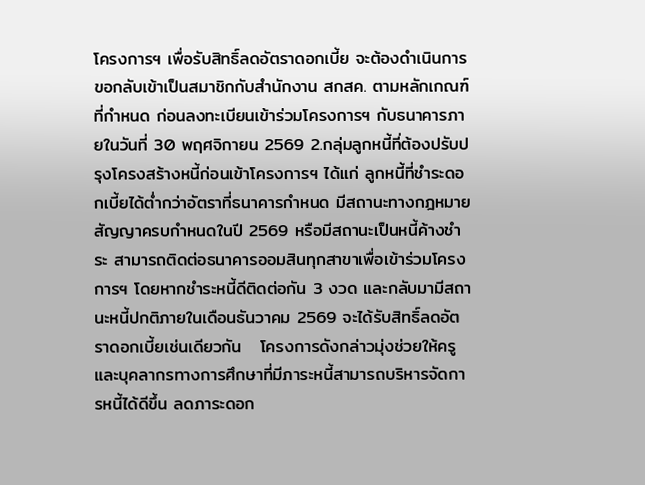โครงการฯ เพื่อรับสิทธิ์ลดอัตราดอกเบี้ย จะต้องดำเนินการขอกลับเข้าเป็นสมาชิกกับสำนักงาน สกสค. ตามหลักเกณฑ์ที่กำหนด ก่อนลงทะเบียนเข้าร่วมโครงการฯ กับธนาคารภายในวันที่ 30 พฤศจิกายน 2569 2.กลุ่มลูกหนี้ที่ต้องปรับปรุงโครงสร้างหนี้ก่อนเข้าโครงการฯ ได้แก่ ลูกหนี้ที่ชำระดอกเบี้ยได้ต่ำกว่าอัตราที่ธนาคารกำหนด มีสถานะทางกฎหมาย สัญญาครบกำหนดในปี 2569 หรือมีสถานะเป็นหนี้ค้างชำระ สามารถติดต่อธนาคารออมสินทุกสาขาเพื่อเข้าร่วมโครงการฯ โดยหากชำระหนี้ดีติดต่อกัน 3 งวด และกลับมามีสถานะหนี้ปกติภายในเดือนธันวาคม 2569 จะได้รับสิทธิ์ลดอัตราดอกเบี้ยเช่นเดียวกัน   โครงการดังกล่าวมุ่งช่วยให้ครูและบุคลากรทางการศึกษาที่มีภาระหนี้สามารถบริหารจัดการหนี้ได้ดีขึ้น ลดภาระดอก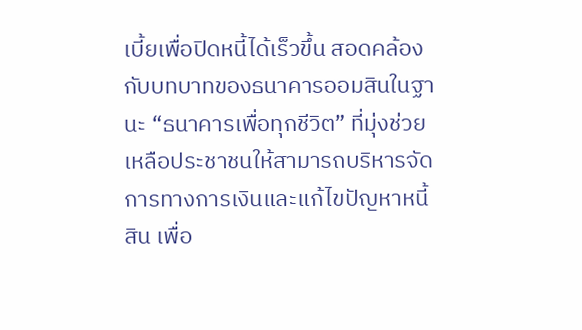เบี้ยเพื่อปิดหนี้ได้เร็วขึ้น สอดคล้องกับบทบาทของธนาคารออมสินในฐานะ “ธนาคารเพื่อทุกชีวิต” ที่มุ่งช่วยเหลือประชาชนให้สามารถบริหารจัดการทางการเงินและแก้ไขปัญหาหนี้สิน เพื่อ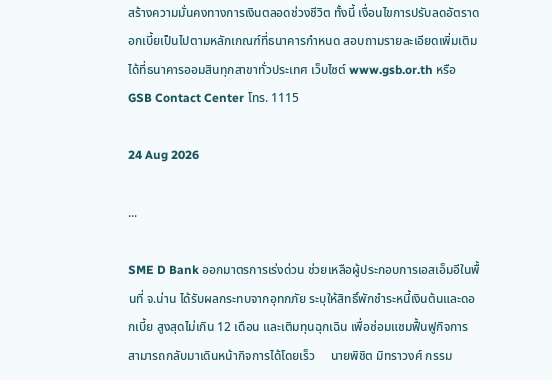สร้างความมั่นคงทางการเงินตลอดช่วงชีวิต ทั้งนี้ เงื่อนไขการปรับลดอัตราดอกเบี้ยเป็นไปตามหลักเกณฑ์ที่ธนาคารกำหนด สอบถามรายละเอียดเพิ่มเติมได้ที่ธนาคารออมสินทุกสาขาทั่วประเทศ เว็บไซต์ www.gsb.or.th หรือ GSB Contact Center โทร. 1115

24 Aug 2026

...

SME D Bank ออกมาตรการเร่งด่วน ช่วยเหลือผู้ประกอบการเอสเอ็มอีในพื้นที่ จ.น่าน ได้รับผลกระทบจากอุทกภัย ระบุให้สิทธิ์พักชำระหนี้เงินต้นและดอกเบี้ย สูงสุดไม่เกิน 12 เดือน และเติมทุนฉุกเฉิน เพื่อซ่อมแซมฟื้นฟูกิจการ สามารถกลับมาเดินหน้ากิจการได้โดยเร็ว     นายพิชิต มิทราวงศ์ กรรม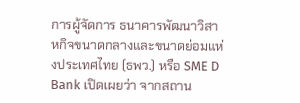การผู้จัดการ ธนาคารพัฒนาวิสาหกิจขนาดกลางและขนาดย่อมแห่งประเทศไทย (ธพว.) หรือ SME D Bank เปิดเผยว่า จากสถาน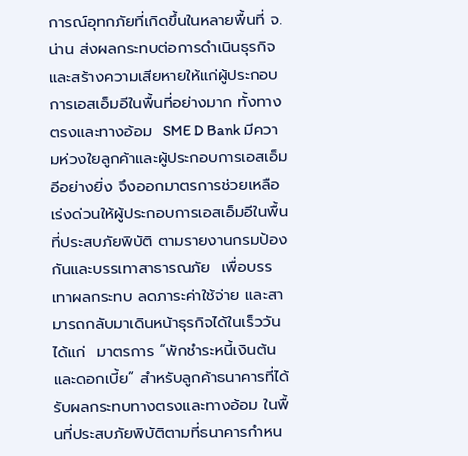การณ์อุทกภัยที่เกิดขึ้นในหลายพื้นที่ จ.น่าน ส่งผลกระทบต่อการดำเนินธุรกิจและสร้างความเสียหายให้แก่ผู้ประกอบการเอสเอ็มอีในพื้นที่อย่างมาก ทั้งทางตรงและทางอ้อม  SME D Bank มีความห่วงใยลูกค้าและผู้ประกอบการเอสเอ็มอีอย่างยิ่ง จึงออกมาตรการช่วยเหลือเร่งด่วนให้ผู้ประกอบการเอสเอ็มอีในพื้นที่ประสบภัยพิบัติ ตามรายงานกรมป้องกันและบรรเทาสาธารณภัย  เพื่อบรรเทาผลกระทบ ลดภาระค่าใช้จ่าย และสามารถกลับมาเดินหน้าธุรกิจได้ในเร็ววัน ได้แก่  มาตรการ “พักชำระหนี้เงินต้นและดอกเบี้ย” สำหรับลูกค้าธนาคารที่ได้รับผลกระทบทางตรงและทางอ้อม ในพื้นที่ประสบภัยพิบัติตามที่ธนาคารกำหน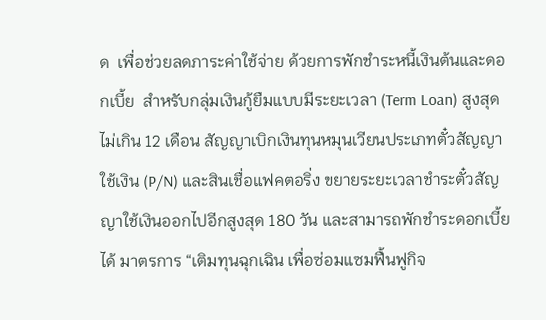ด  เพื่อช่วยลดภาระค่าใช้จ่าย ด้วยการพักชำระหนี้เงินต้นและดอกเบี้ย  สำหรับกลุ่มเงินกู้ยืมแบบมีระยะเวลา (Term Loan) สูงสุดไม่เกิน 12 เดือน สัญญาเบิกเงินทุนหมุนเวียนประเภทตั๋วสัญญาใช้เงิน (P/N) และสินเชื่อแฟคตอริ่ง ขยายระยะเวลาชำระตั๋วสัญญาใช้เงินออกไปอีกสูงสุด 180 วัน และสามารถพักชำระดอกเบี้ยได้ มาตรการ “เติมทุนฉุกเฉิน เพื่อซ่อมแซมฟื้นฟูกิจ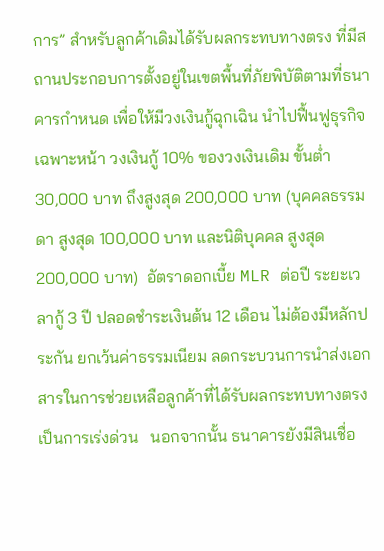การ” สำหรับลูกค้าเดิมได้รับผลกระทบทางตรง ที่มีสถานประกอบการตั้งอยู่ในเขตพื้นที่ภัยพิบัติตามที่ธนาคารกำหนด เพื่อให้มีวงเงินกู้ฉุกเฉิน นำไปฟื้นฟูธุรกิจเฉพาะหน้า วงเงินกู้ 10% ของวงเงินเดิม ขั้นต่ำ 30,000 บาท ถึงสูงสุด 200,000 บาท (บุคคลธรรมดา สูงสุด 100,000 บาท และนิติบุคคล สูงสุด 200,000 บาท)  อัตราดอกเบี้ย MLR ต่อปี ระยะเวลากู้ 3 ปี ปลอดชำระเงินต้น 12 เดือน ไม่ต้องมีหลักประกัน ยกเว้นค่าธรรมเนียม ลดกระบวนการนำส่งเอกสารในการช่วยเหลือลูกค้าที่ได้รับผลกระทบทางตรงเป็นการเร่งด่วน   นอกจากนั้น ธนาคารยังมีสินเชื่อ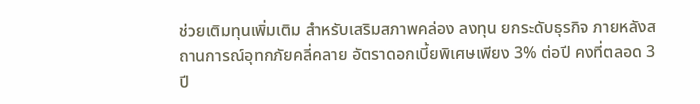ช่วยเติมทุนเพิ่มเติม สำหรับเสริมสภาพคล่อง ลงทุน ยกระดับธุรกิจ ภายหลังสถานการณ์อุทกภัยคลี่คลาย อัตราดอกเบี้ยพิเศษเพียง 3% ต่อปี คงที่ตลอด 3 ปี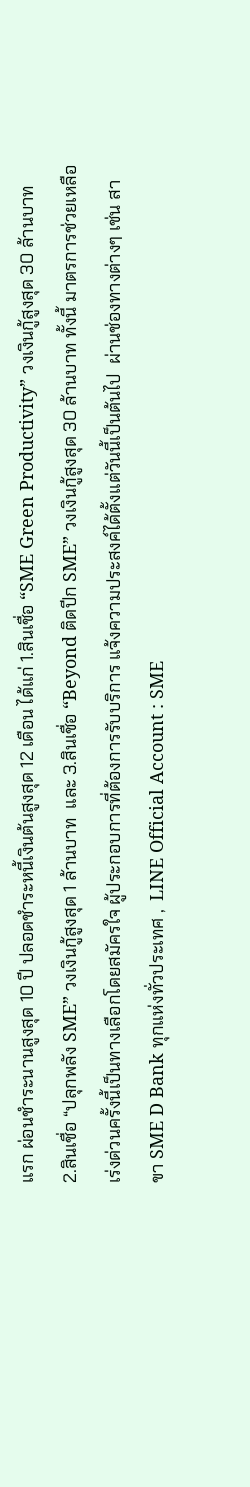แรก ผ่อนชำระนานสูงสุด 10 ปี ปลอดชำระหนี้เงินต้นสูงสุด 12 เดือน ได้แก่ 1.สินเชื่อ “SME Green Productivity” วงเงินกู้สูงสุด 30 ล้านบาท  2.สินเชื่อ “ปลุกพลัง SME” วงเงินกู้สูงสุด 1 ล้านบาท  และ 3.สินเชื่อ “Beyond ติดปีก SME” วงเงินกู้สูงสุด 30 ล้านบาท ทั้งนี้ มาตรการช่วยเหลือเร่งด่วนครั้งนี้เป็นทางเลือกโดยสมัครใจ ผู้ประกอบการที่ต้องการรับบริการ แจ้งความประสงค์ได้ตั้งแต่วันนี้เป็นต้นไป  ผ่านช่องทางต่างๆ เช่น สาขา SME D Bank ทุกแห่งทั่วประเทศ ,  LINE Official Account : SME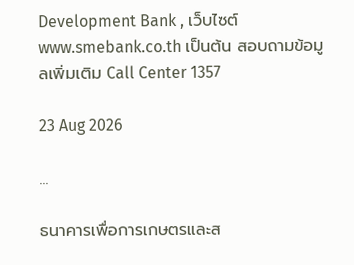Development Bank , เว็บไซต์  www.smebank.co.th เป็นต้น สอบถามข้อมูลเพิ่มเติม Call Center 1357

23 Aug 2026

...

ธนาคารเพื่อการเกษตรและส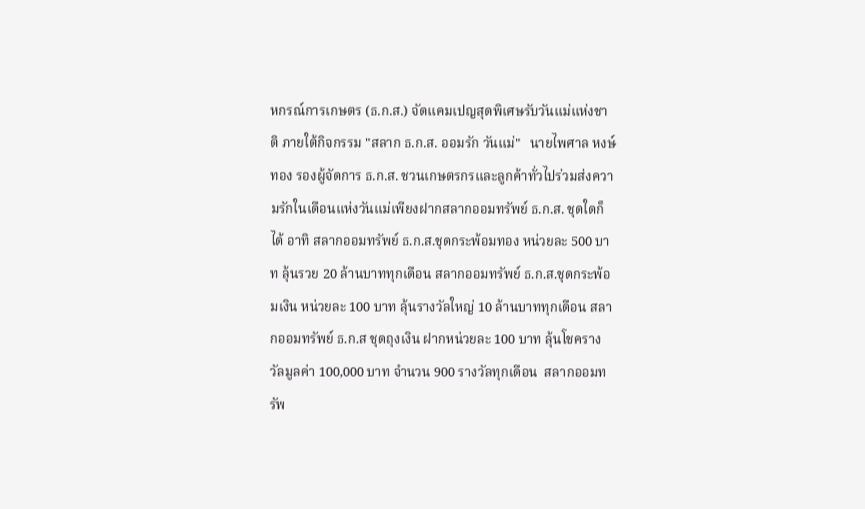หกรณ์การเกษตร (ธ.ก.ส.) จัดแคมเปญสุดพิเศษรับวันแม่แห่งชาติ ภายใต้กิจกรรม "สลาก ธ.ก.ส. ออมรัก วันแม่"   นายไพศาล หงษ์ทอง รองผู้จัดการ ธ.ก.ส. ชวนเกษตรกรและลูกค้าทั่วไปร่วมส่งความรักในเดือนแห่งวันแม่เพียงฝากสลากออมทรัพย์ ธ.ก.ส. ชุดใดก็ได้ อาทิ สลากออมทรัพย์ ธ.ก.ส.ชุดกระพ้อมทอง หน่วยละ 500 บาท ลุ้นรวย 20 ล้านบาททุกเดือน สลากออมทรัพย์ ธ.ก.ส.ชุดกระพ้อมเงิน หน่วยละ 100 บาท ลุ้นรางวัลใหญ่ 10 ล้านบาททุกเดือน สลากออมทรัพย์ ธ.ก.ส ชุดถุงเงิน ฝากหน่วยละ 100 บาท ลุ้นโชครางวัลมูลค่า 100,000 บาท จำนวน 900 รางวัลทุกเดือน  สลากออมทรัพ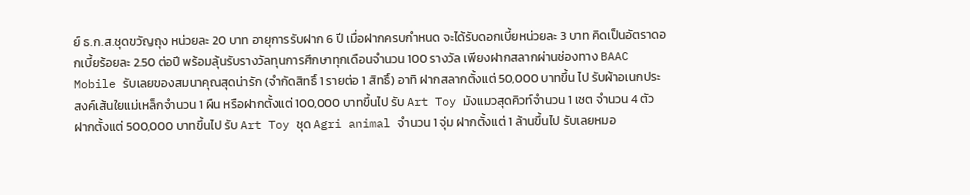ย์ ธ.ก.ส.ชุดขวัญถุง หน่วยละ 20 บาท อายุการรับฝาก 6 ปี เมื่อฝากครบกำหนด จะได้รับดอกเบี้ยหน่วยละ 3 บาท คิดเป็นอัตราดอกเบี้ยร้อยละ 2.50 ต่อปี พร้อมลุ้นรับรางวัลทุนการศึกษาทุกเดือนจำนวน 100 รางวัล เพียงฝากสลากผ่านช่องทาง BAAC Mobile รับเลยของสมนาคุณสุดน่ารัก (จำกัดสิทธิ์ 1 รายต่อ 1 สิทธิ์) อาทิ ฝากสลากตั้งแต่ 50,000 บาทขึ้น ไป รับผ้าอเนกประสงค์เส้นใยแม่เหล็กจำนวน 1 ผืน หรือฝากตั้งแต่ 100,000 บาทขึ้นไป รับ Art Toy มังแมวสุดคิวท์จำนวน 1 เซต จำนวน 4 ตัว ฝากตั้งแต่ 500,000 บาทขึ้นไป รับ Art Toy ชุด Agri animal จำนวน 1 จุ่ม ฝากตั้งแต่ 1 ล้านขึ้นไป รับเลยหมอ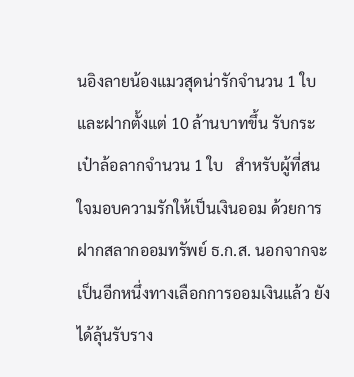นอิงลายน้องแมวสุดน่ารักจำนวน 1 ใบ  และฝากตั้งแต่ 10 ล้านบาทขึ้น รับกระเป๋าล้อลากจำนวน 1 ใบ   สำหรับผู้ที่สนใจมอบความรักให้เป็นเงินออม ด้วยการฝากสลากออมทรัพย์ ธ.ก.ส. นอกจากจะเป็นอีกหนึ่งทางเลือกการออมเงินแล้ว ยังได้ลุ้นรับราง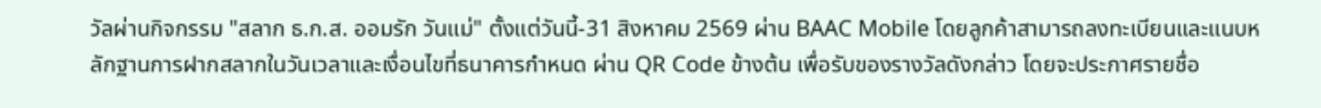วัลผ่านกิจกรรม "สลาก ธ.ก.ส. ออมรัก วันแม่" ตั้งแต่วันนี้-31 สิงหาคม 2569 ผ่าน BAAC Mobile โดยลูกค้าสามารถลงทะเบียนและแนบหลักฐานการฝากสลากในวันเวลาและเงื่อนไขที่ธนาคารกำหนด ผ่าน QR Code ข้างต้น เพื่อรับของรางวัลดังกล่าว โดยจะประกาศรายชื่อ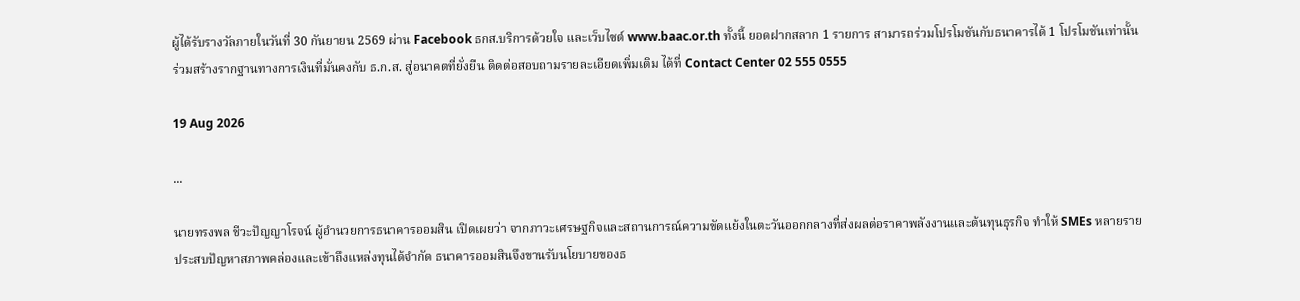ผู้ได้รับรางวัลภายในวันที่ 30 กันยายน 2569 ผ่าน Facebook ธกส.บริการด้วยใจ และเว็บไซต์ www.baac.or.th ทั้งนี้ ยอดฝากสลาก 1 รายการ สามารถร่วมโปรโมชันกับธนาคารได้ 1 โปรโมชันเท่านั้น ร่วมสร้างรากฐานทางการเงินที่มั่นคงกับ ธ.ก.ส. สู่อนาคตที่ยั่งยืน ติดต่อสอบถามรายละเอียดเพิ่มเติม ได้ที่ Contact Center 02 555 0555

19 Aug 2026

...

นายทรงพล ชีวะปัญญาโรจน์ ผู้อำนวยการธนาคารออมสิน เปิดเผยว่า จากภาวะเศรษฐกิจและสถานการณ์ความขัดแย้งในตะวันออกกลางที่ส่งผลต่อราคาพลังงานและต้นทุนธุรกิจ ทำให้ SMEs หลายรายประสบปัญหาสภาพคล่องและเข้าถึงแหล่งทุนได้จำกัด ธนาคารออมสินจึงขานรับนโยบายของธ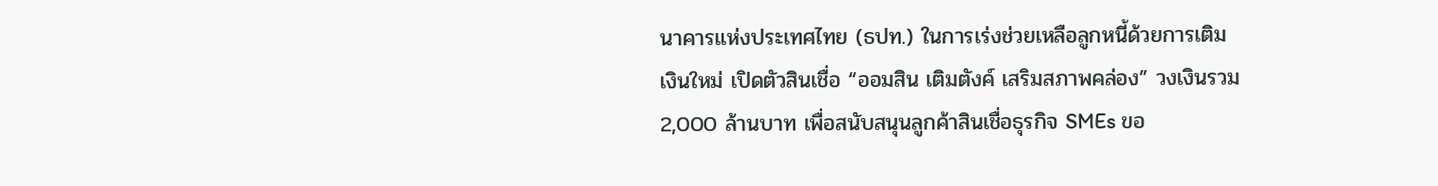นาคารแห่งประเทศไทย (ธปท.) ในการเร่งช่วยเหลือลูกหนี้ด้วยการเติมเงินใหม่ เปิดตัวสินเชื่อ “ออมสิน เติมตังค์ เสริมสภาพคล่อง” วงเงินรวม 2,000 ล้านบาท เพื่อสนับสนุนลูกค้าสินเชื่อธุรกิจ SMEs ขอ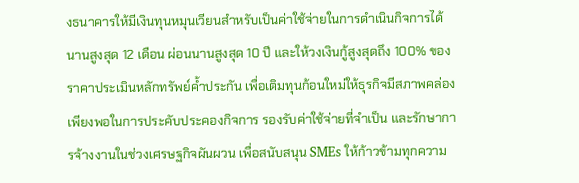งธนาคารให้มีเงินทุนหมุนเวียนสำหรับเป็นค่าใช้จ่ายในการดำเนินกิจการได้นานสูงสุด 12 เดือน ผ่อนนานสูงสุด 10 ปี และให้วงเงินกู้สูงสุดถึง 100% ของราคาประเมินหลักทรัพย์ค้ำประกัน เพื่อเติมทุนก้อนใหม่ให้ธุรกิจมีสภาพคล่องเพียงพอในการประคับประคองกิจการ รองรับค่าใช้จ่ายที่จำเป็น และรักษาการจ้างงานในช่วงเศรษฐกิจผันผวน เพื่อสนับสนุน SMEs ให้ก้าวข้ามทุกความ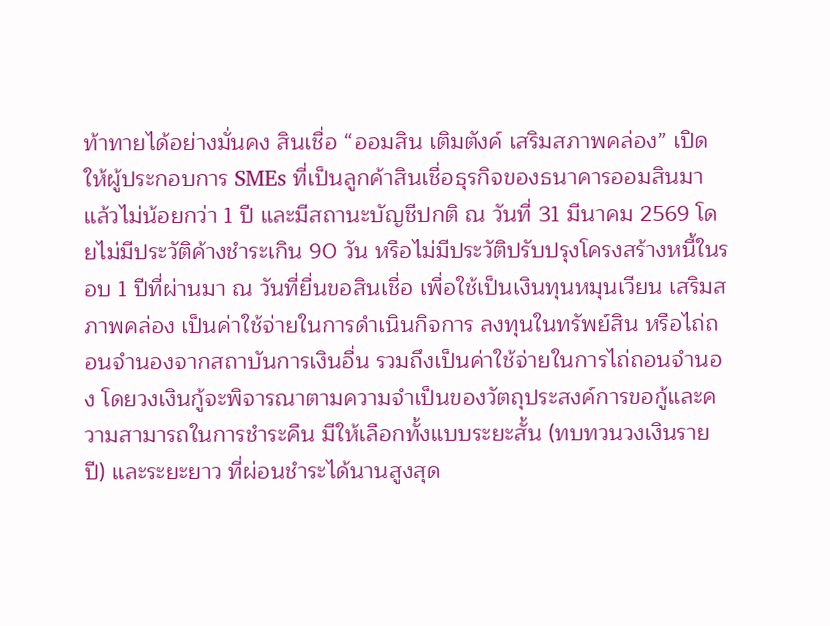ท้าทายได้อย่างมั่นคง สินเชื่อ “ออมสิน เติมตังค์ เสริมสภาพคล่อง” เปิดให้ผู้ประกอบการ SMEs ที่เป็นลูกค้าสินเชื่อธุรกิจของธนาคารออมสินมาแล้วไม่น้อยกว่า 1 ปี และมีสถานะบัญชีปกติ ณ วันที่ 31 มีนาคม 2569 โดยไม่มีประวัติค้างชำระเกิน 90 วัน หรือไม่มีประวัติปรับปรุงโครงสร้างหนี้ในรอบ 1 ปีที่ผ่านมา ณ วันที่ยื่นขอสินเชื่อ เพื่อใช้เป็นเงินทุนหมุนเวียน เสริมสภาพคล่อง เป็นค่าใช้จ่ายในการดำเนินกิจการ ลงทุนในทรัพย์สิน หรือไถ่ถอนจำนองจากสถาบันการเงินอื่น รวมถึงเป็นค่าใช้จ่ายในการไถ่ถอนจำนอง โดยวงเงินกู้จะพิจารณาตามความจำเป็นของวัตถุประสงค์การขอกู้และความสามารถในการชำระคืน มีให้เลือกทั้งแบบระยะสั้น (ทบทวนวงเงินรายปี) และระยะยาว ที่ผ่อนชำระได้นานสูงสุด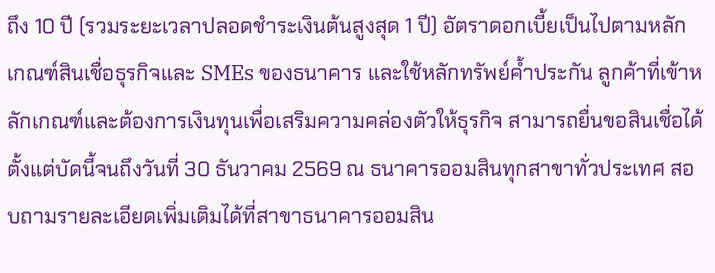ถึง 10 ปี (รวมระยะเวลาปลอดชำระเงินต้นสูงสุด 1 ปี) อัตราดอกเบี้ยเป็นไปตามหลักเกณฑ์สินเชื่อธุรกิจและ SMEs ของธนาคาร และใช้หลักทรัพย์ค้ำประกัน ลูกค้าที่เข้าหลักเกณฑ์และต้องการเงินทุนเพื่อเสริมความคล่องตัวให้ธุรกิจ สามารถยื่นขอสินเชื่อได้ตั้งแต่บัดนี้จนถึงวันที่ 30 ธันวาคม 2569 ณ ธนาคารออมสินทุกสาขาทั่วประเทศ สอบถามรายละเอียดเพิ่มเติมได้ที่สาขาธนาคารออมสิน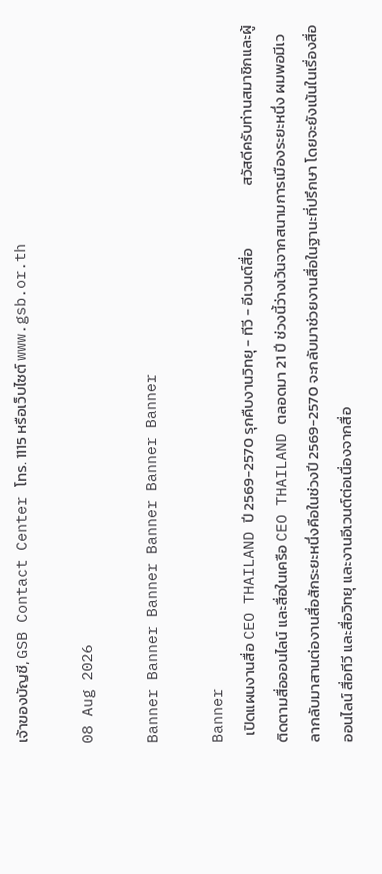เจ้าของบัญชี, GSB Contact Center โทร. 1115 หรือเว็บไซต์ www.gsb.or.th

08 Aug 2026

Banner Banner Banner Banner Banner Banner

Banner
  เปิดแผนงานสื่อ CEO THAILAND ปี 2569-2570 รุกคืบงานวิทยุ - ทีวี - อีเวนต์สื่อ                  สวัสดีครับท่านสมาชิกและผู้ติดตามสื่อออนไลน์ และสื่อในเครือ CEO THAILAND ตลอดมา 21 ปี ช่วงนี้ว่างเว้นจากสนามการเมืองระยะหนึ่ง ผมพอมีเวลากลับมาสานต่องานสื่อสักระยะหนึ่งคือในช่วงปี 2569-2570 จะกลับมาช่วยงานสื่อในฐานะที่ปรึกษา โดยจะยังเน้นในเรื่องสื่อออนไลน์ สื่อทีวี และสื่อวิทยุ และงานอีเวนต์ต่อเนื่องจากสื่อ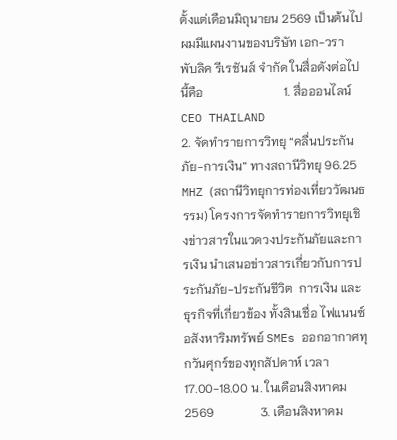ตั้งแต่เดือนมิถุนายน 2569 เป็นต้นไป ผมมีแผนงานของบริษัท เอก-วรา พับลิค รีเรชันส์ จำกัด ในสื่อดังต่อไปนี้คือ                          1. สื่อออนไลน์ CEO THAILAND              2. จัดทำรายการวิทยุ “คลื่นประกันภัย-การเงิน” ทางสถานีวิทยุ 96.25 MHZ (สถานีวิทยุการท่องเที่ยววัฒนธรรม) โครงการจัดทำรายการวิทยุเชิงข่าวสารในแวดวงประกันภัยและการเงิน นำเสนอข่าวสารเกี่ยวกับการประกันภัย-ประกันชีวิต  การเงิน และธุรกิจที่เกี่ยวข้อง ทั้งสินเชื่อ ไฟแนนซ์ อสังหาริมทรัพย์ SMEs ออกอากาศทุกวันศุกร์ของทุกสัปดาห์ เวลา 17.00-18.00 น. ในเดือนสิงหาคม 2569               3. เดือนสิงหาคม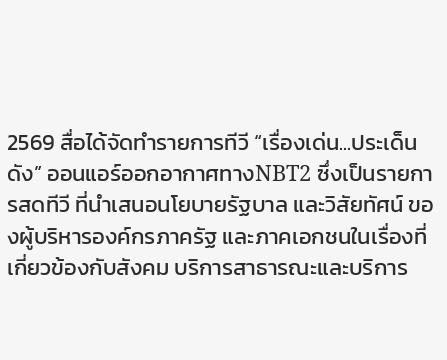2569 สื่อได้จัดทำรายการทีวี “เรื่องเด่น...ประเด็นดัง” ออนแอร์ออกอากาศทางNBT2 ซึ่งเป็นรายการสดทีวี ที่นำเสนอนโยบายรัฐบาล และวิสัยทัศน์ ของผู้บริหารองค์กรภาครัฐ และภาคเอกชนในเรื่องที่เกี่ยวข้องกับสังคม บริการสาธารณะและบริการ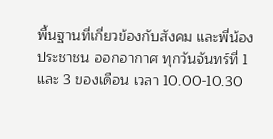พื้นฐานที่เกี่ยวข้องกับสังคม และพี่น้องประชาชน ออกอากาศ ทุกวันจันทร์ที่ 1 และ 3 ของเดือน เวลา 10.00-10.30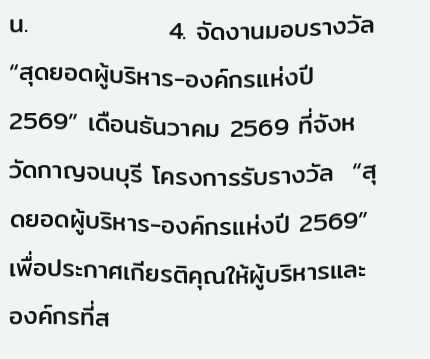น.               4. จัดงานมอบรางวัล “สุดยอดผู้บริหาร-องค์กรแห่งปี 2569” เดือนธันวาคม 2569 ที่จังหวัดกาญจนบุรี โครงการรับรางวัล  “สุดยอดผู้บริหาร-องค์กรแห่งปี 2569” เพื่อประกาศเกียรติคุณให้ผู้บริหารและองค์กรที่ส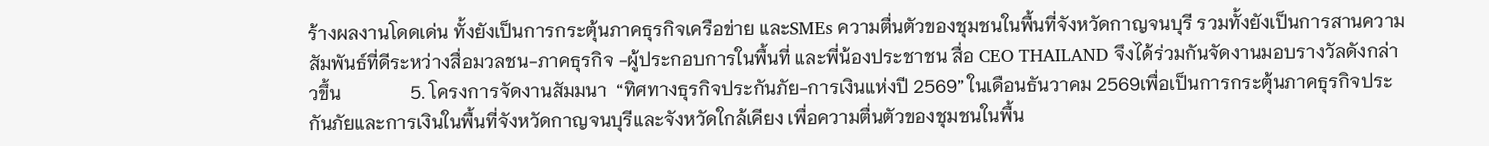ร้างผลงานโดดเด่น ทั้งยังเป็นการกระตุ้นภาคธุรกิจเครือข่าย และSMEs ความตื่นตัวของชุมชนในพื้นที่จังหวัดกาญจนบุรี รวมทั้งยังเป็นการสานความสัมพันธ์ที่ดีระหว่างสื่อมวลชน-ภาคธุรกิจ -ผู้ประกอบการในพื้นที่ และพี่น้องประชาชน สื่อ CEO THAILAND จึงได้ร่วมกันจัดงานมอบรางวัลดังกล่าวขึ้น               5. โครงการจัดงานสัมมนา  “ทิศทางธุรกิจประกันภัย-การเงินแห่งปี 2569” ในเดือนธันวาคม 2569เพื่อเป็นการกระตุ้นภาคธุรกิจประกันภัยและการเงินในพื้นที่จังหวัดกาญจนบุรีและจังหวัดใกล้เคียง เพื่อความตื่นตัวของชุมชนในพื้น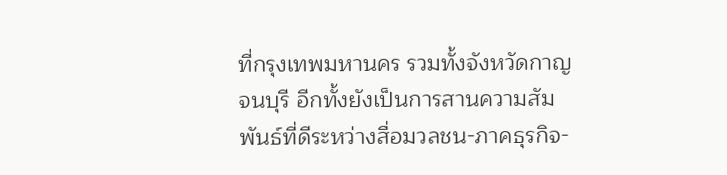ที่กรุงเทพมหานคร รวมทั้งจังหวัดกาญจนบุรี อีกทั้งยังเป็นการสานความสัมพันธ์ที่ดีระหว่างสื่อมวลชน-ภาคธุรกิจ-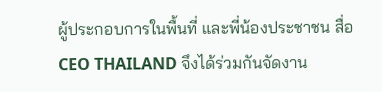ผู้ประกอบการในพื้นที่ และพี่น้องประชาชน สื่อ CEO THAILAND จึงได้ร่วมกันจัดงาน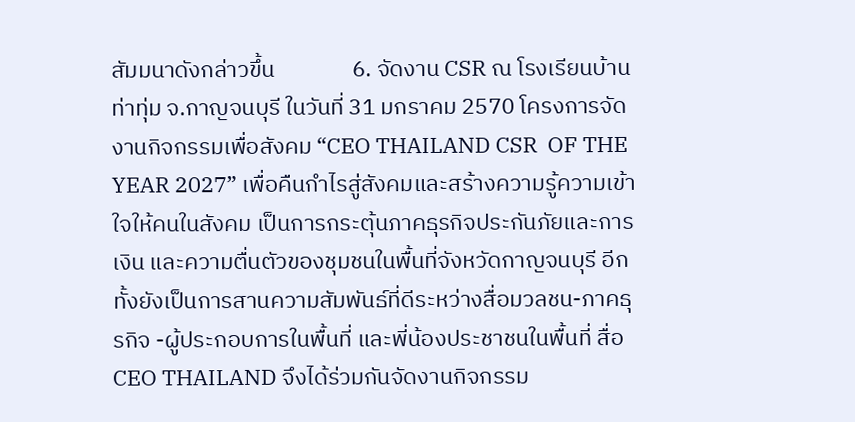สัมมนาดังกล่าวขึ้น               6. จัดงาน CSR ณ โรงเรียนบ้านท่าทุ่ม จ.กาญจนบุรี ในวันที่ 31 มกราคม 2570 โครงการจัดงานกิจกรรมเพื่อสังคม “CEO THAILAND CSR  OF THE YEAR 2027” เพื่อคืนกำไรสู่สังคมและสร้างความรู้ความเข้าใจให้คนในสังคม เป็นการกระตุ้นภาคธุรกิจประกันภัยและการเงิน และความตื่นตัวของชุมชนในพื้นที่จังหวัดกาญจนบุรี อีกทั้งยังเป็นการสานความสัมพันธ์ที่ดีระหว่างสื่อมวลชน-ภาคธุรกิจ -ผู้ประกอบการในพื้นที่ และพี่น้องประชาชนในพื้นที่ สื่อ CEO THAILAND จึงได้ร่วมกันจัดงานกิจกรรม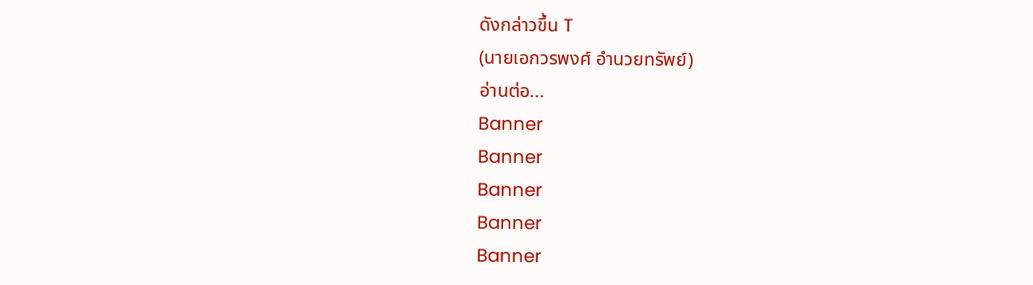ดังกล่าวขึ้น T                                                                                                        (นายเอกวรพงศ์ อำนวยทรัพย์)
อ่านต่อ...
Banner
Banner
Banner
Banner
Banner